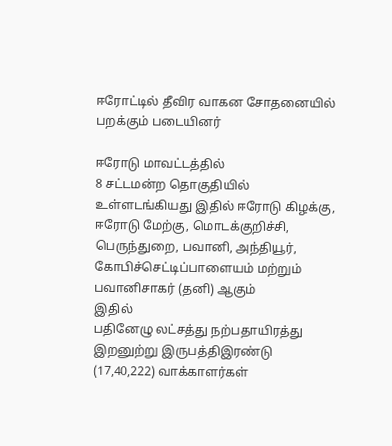ஈரோட்டில் தீவிர வாகன சோதனையில் பறக்கும் படையினர்

ஈரோடு மாவட்டத்தில்
8 சட்டமன்ற தொகுதியில் உள்ளடங்கியது இதில் ஈரோடு கிழக்கு, ஈரோடு மேற்கு, மொடக்குறிச்சி, பெருந்துறை, பவானி, அந்தியூர், கோபிச்செட்டிப்பாளையம் மற்றும் பவானிசாகர் (தனி) ஆகும்
இதில்
பதினேழு லட்சத்து நற்பதாயிரத்து இறனுற்று இருபத்திஇரண்டு (17,40,222) வாக்காளர்கள்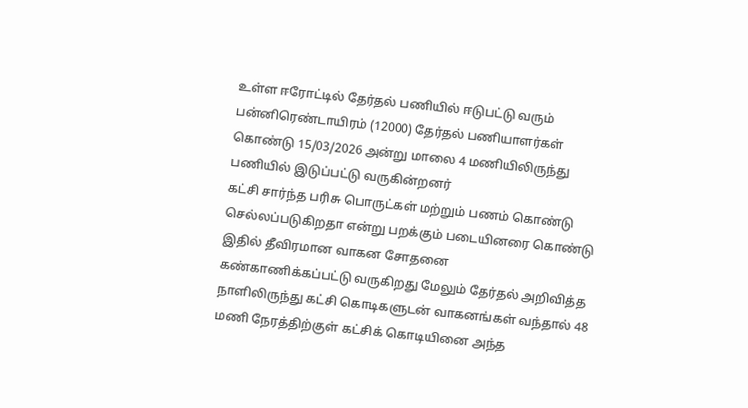உள்ள ஈரோட்டில் தேர்தல் பணியில் ஈடுபட்டு வரும் பன்னிரெண்டாயிரம் (12000) தேர்தல் பணியாளர்கள் கொண்டு 15/03/2026 அன்று மாலை 4 மணியிலிருந்து பணியில் இடுப்பட்டு வருகின்றனர்
கட்சி சார்ந்த பரிசு பொருட்கள் மற்றும் பணம் கொண்டு செல்லப்படுகிறதா என்று பறக்கும் படையினரை கொண்டு
இதில் தீவிரமான வாகன சோதனை
கண்காணிக்கப்பட்டு வருகிறது மேலும் தேர்தல் அறிவித்த நாளிலிருந்து கட்சி கொடிகளுடன் வாகனங்கள் வந்தால் 48 மணி நேரத்திற்குள் கட்சிக் கொடியினை அந்த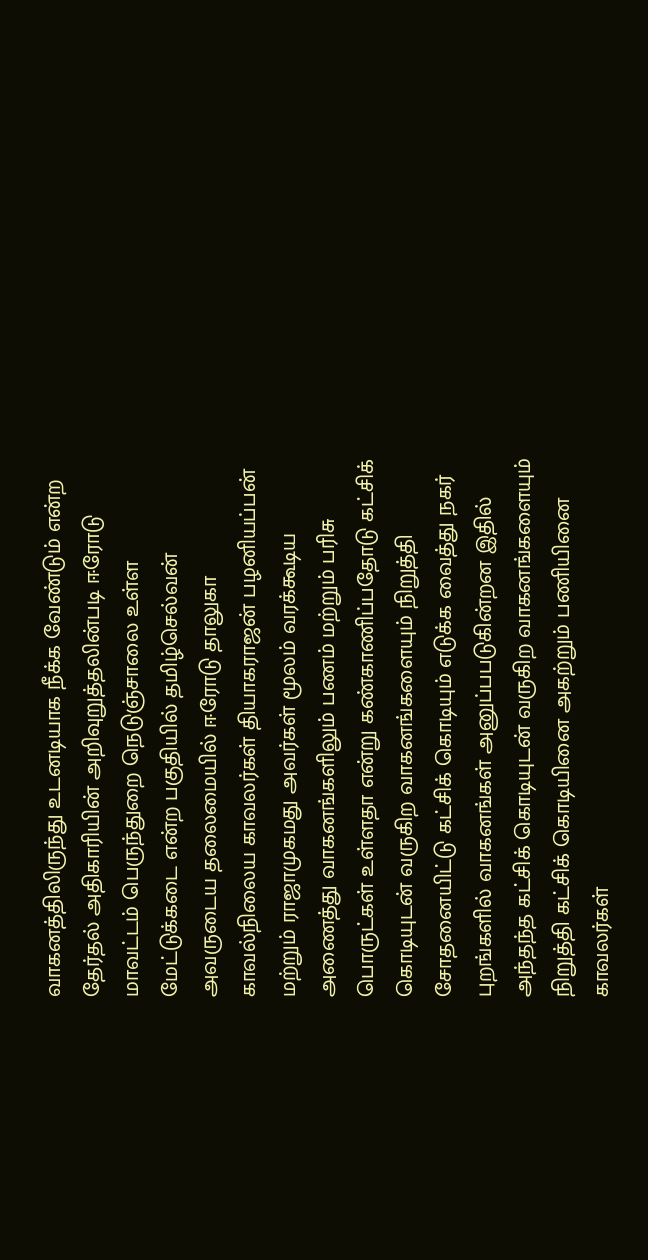வாகனத்திலிருந்து உடனடியாக நீக்க வேண்டும் என்ற தேர்தல் அதிகாரியின் அறிவுறுத்தலின்படி ஈரோடு மாவட்டம் பெருந்துறை நெடுஞ்சாலை உள்ள மேட்டுக்கடை என்ற பகுதியில் தமிழ்செல்வன் அவருடைய தலைமையில் ஈரோடு தாலுகா காவல்நிலைய காவலர்கள் தியாகராஜன் பழனியப்பன் மற்றும் ராஜாமுகமது அவர்கள் மூலம் வரக்கூடிய
அணைத்து வாகனங்களிலும் பணம் மற்றும் பரிசு பொருட்கள் உள்ளதா என்று கண்காணிப்பதோடு கட்சிக் கொடியுடன் வருகிற வாகனங்களையும் நிறுத்தி சோதனையிட்டு கட்சிக் கொடியும் எடுக்க வைத்து நகர் புறங்களில் வாகனங்கள் அனுப்பபடுகின்றன இதில் அந்தந்த கட்சிக் கொடியுடன் வருகிற வாகனங்களையும் நிறுத்தி கட்சிக் கொடியினை அகற்றும் பணியினை காவலர்கள்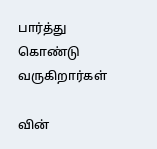பார்த்து கொண்டு வருகிறார்கள்

வின்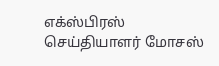எக்ஸ்பிரஸ் செய்தியாளர் மோசஸ்